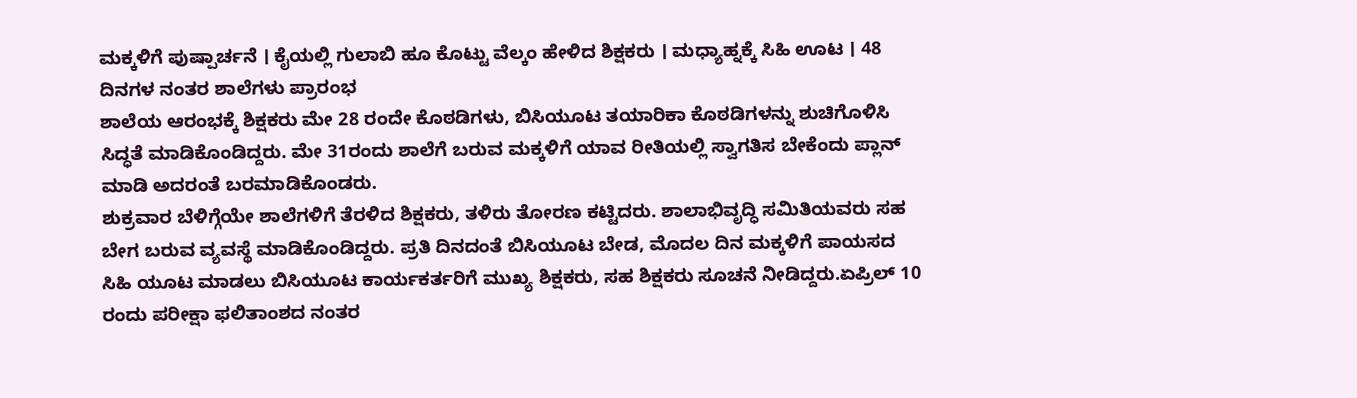ಮಕ್ಕಳಿಗೆ ಪುಷ್ಪಾರ್ಚನೆ । ಕೈಯಲ್ಲಿ ಗುಲಾಬಿ ಹೂ ಕೊಟ್ಟು ವೆಲ್ಕಂ ಹೇಳಿದ ಶಿಕ್ಷಕರು । ಮಧ್ಯಾಹ್ನಕ್ಕೆ ಸಿಹಿ ಊಟ । 48 ದಿನಗಳ ನಂತರ ಶಾಲೆಗಳು ಪ್ರಾರಂಭ
ಶಾಲೆಯ ಆರಂಭಕ್ಕೆ ಶಿಕ್ಷಕರು ಮೇ 28 ರಂದೇ ಕೊಠಡಿಗಳು, ಬಿಸಿಯೂಟ ತಯಾರಿಕಾ ಕೊಠಡಿಗಳನ್ನು ಶುಚಿಗೊಳಿಸಿ ಸಿದ್ಧತೆ ಮಾಡಿಕೊಂಡಿದ್ದರು. ಮೇ 31ರಂದು ಶಾಲೆಗೆ ಬರುವ ಮಕ್ಕಳಿಗೆ ಯಾವ ರೀತಿಯಲ್ಲಿ ಸ್ವಾಗತಿಸ ಬೇಕೆಂದು ಪ್ಲಾನ್ ಮಾಡಿ ಅದರಂತೆ ಬರಮಾಡಿಕೊಂಡರು.
ಶುಕ್ರವಾರ ಬೆಳಿಗ್ಗೆಯೇ ಶಾಲೆಗಳಿಗೆ ತೆರಳಿದ ಶಿಕ್ಷಕರು, ತಳಿರು ತೋರಣ ಕಟ್ಟಿದರು. ಶಾಲಾಭಿವೃದ್ಧಿ ಸಮಿತಿಯವರು ಸಹ ಬೇಗ ಬರುವ ವ್ಯವಸ್ಥೆ ಮಾಡಿಕೊಂಡಿದ್ದರು. ಪ್ರತಿ ದಿನದಂತೆ ಬಿಸಿಯೂಟ ಬೇಡ, ಮೊದಲ ದಿನ ಮಕ್ಕಳಿಗೆ ಪಾಯಸದ ಸಿಹಿ ಯೂಟ ಮಾಡಲು ಬಿಸಿಯೂಟ ಕಾರ್ಯಕರ್ತರಿಗೆ ಮುಖ್ಯ ಶಿಕ್ಷಕರು, ಸಹ ಶಿಕ್ಷಕರು ಸೂಚನೆ ನೀಡಿದ್ದರು.ಏಪ್ರಿಲ್ 10 ರಂದು ಪರೀಕ್ಷಾ ಫಲಿತಾಂಶದ ನಂತರ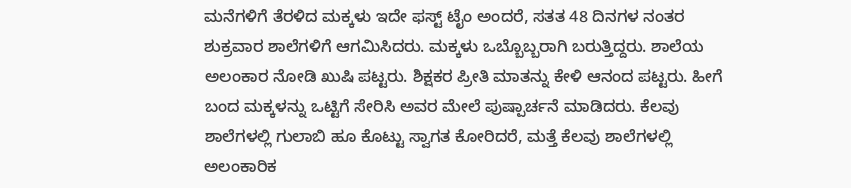ಮನೆಗಳಿಗೆ ತೆರಳಿದ ಮಕ್ಕಳು ಇದೇ ಫಸ್ಟ್ ಟೈಂ ಅಂದರೆ, ಸತತ 48 ದಿನಗಳ ನಂತರ ಶುಕ್ರವಾರ ಶಾಲೆಗಳಿಗೆ ಆಗಮಿಸಿದರು. ಮಕ್ಕಳು ಒಬ್ಬೊಬ್ಬರಾಗಿ ಬರುತ್ತಿದ್ದರು. ಶಾಲೆಯ ಅಲಂಕಾರ ನೋಡಿ ಖುಷಿ ಪಟ್ಟರು. ಶಿಕ್ಷಕರ ಪ್ರೀತಿ ಮಾತನ್ನು ಕೇಳಿ ಆನಂದ ಪಟ್ಟರು. ಹೀಗೆ ಬಂದ ಮಕ್ಕಳನ್ನು ಒಟ್ಟಿಗೆ ಸೇರಿಸಿ ಅವರ ಮೇಲೆ ಪುಷ್ಪಾರ್ಚನೆ ಮಾಡಿದರು. ಕೆಲವು ಶಾಲೆಗಳಲ್ಲಿ ಗುಲಾಬಿ ಹೂ ಕೊಟ್ಟು ಸ್ವಾಗತ ಕೋರಿದರೆ, ಮತ್ತೆ ಕೆಲವು ಶಾಲೆಗಳಲ್ಲಿ ಅಲಂಕಾರಿಕ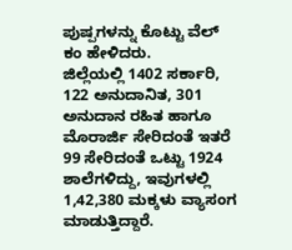ಪುಷ್ಪಗಳನ್ನು ಕೊಟ್ಟು ವೆಲ್ ಕಂ ಹೇಳಿದರು.
ಜಿಲ್ಲೆಯಲ್ಲಿ 1402 ಸರ್ಕಾರಿ, 122 ಅನುದಾನಿತ, 301 ಅನುದಾನ ರಹಿತ ಹಾಗೂ ಮೊರಾರ್ಜಿ ಸೇರಿದಂತೆ ಇತರೆ 99 ಸೇರಿದಂತೆ ಒಟ್ಟು 1924 ಶಾಲೆಗಳಿದ್ದು, ಇವುಗಳಲ್ಲಿ 1,42,380 ಮಕ್ಕಳು ವ್ಯಾಸಂಗ ಮಾಡುತ್ತಿದ್ದಾರೆ.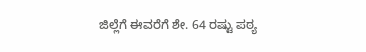ಜಿಲ್ಲೆಗೆ ಈವರೆಗೆ ಶೇ. 64 ರಷ್ಟು ಪಠ್ಯ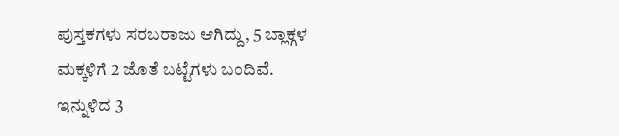ಪುಸ್ತಕಗಳು ಸರಬರಾಜು ಆಗಿದ್ದು, 5 ಬ್ಲಾಕ್ಗಳ ಮಕ್ಕಳಿಗೆ 2 ಜೊತೆ ಬಟ್ಟೆಗಳು ಬಂದಿವೆ. ಇನ್ನುಳಿದ 3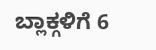ಬ್ಲಾಕ್ಗಳಿಗೆ 6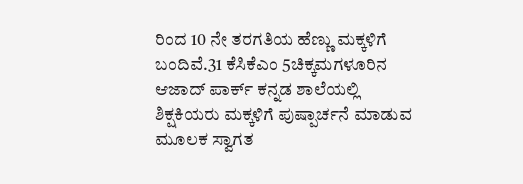ರಿಂದ 10 ನೇ ತರಗತಿಯ ಹೆಣ್ಣು ಮಕ್ಕಳಿಗೆ ಬಂದಿವೆ.31 ಕೆಸಿಕೆಎಂ 5ಚಿಕ್ಕಮಗಳೂರಿನ ಆಜಾದ್ ಪಾರ್ಕ್ ಕನ್ನಡ ಶಾಲೆಯಲ್ಲಿ ಶಿಕ್ಷಕಿಯರು ಮಕ್ಕಳಿಗೆ ಪುಷ್ಪಾರ್ಚನೆ ಮಾಡುವ ಮೂಲಕ ಸ್ವಾಗತ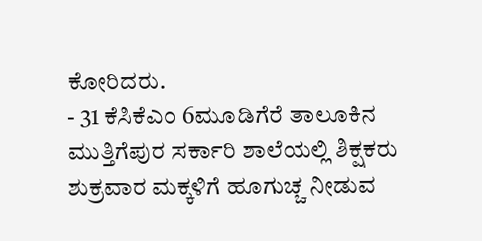ಕೋರಿದರು.
- 31 ಕೆಸಿಕೆಎಂ 6ಮೂಡಿಗೆರೆ ತಾಲೂಕಿನ ಮುತ್ತಿಗೆಪುರ ಸರ್ಕಾರಿ ಶಾಲೆಯಲ್ಲಿ ಶಿಕ್ಷಕರು ಶುಕ್ರವಾರ ಮಕ್ಕಳಿಗೆ ಹೂಗುಚ್ಚ ನೀಡುವ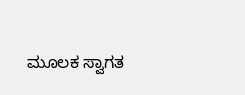ಮೂಲಕ ಸ್ವಾಗತ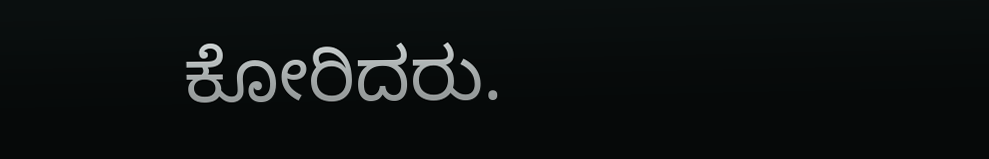ಕೋರಿದರು.